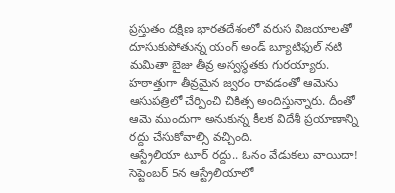ప్రస్తుతం దక్షిణ భారతదేశంలో వరుస విజయాలతో దూసుకుపోతున్న యంగ్ అండ్ బ్యూటిఫుల్ నటి మమితా బైజు తీవ్ర అస్వస్థతకు గురయ్యారు. హఠాత్తుగా తీవ్రమైన జ్వరం రావడంతో ఆమెను ఆసుపత్రిలో చేర్పించి చికిత్స అందిస్తున్నారు. దీంతో ఆమె ముందుగా అనుకున్న కీలక విదేశీ ప్రయాణాన్ని రద్దు చేసుకోవాల్సి వచ్చింది.
ఆస్ట్రేలియా టూర్ రద్దు.. ఓనం వేడుకలు వాయిదా!
సెప్టెంబర్ 5న ఆస్ట్రేలియాలో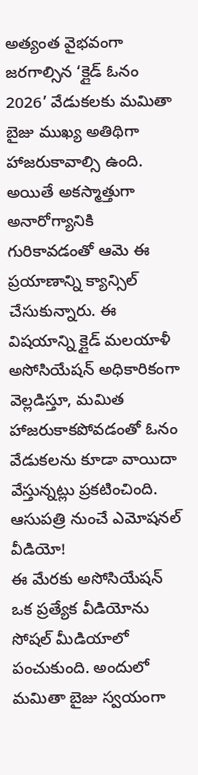అత్యంత వైభవంగా జరగాల్సిన ‘క్లైడ్ ఓనం 2026’ వేడుకలకు మమితా బైజు ముఖ్య అతిథిగా హాజరుకావాల్సి ఉంది. అయితే అకస్మాత్తుగా అనారోగ్యానికి గురికావడంతో ఆమె ఈ ప్రయాణాన్ని క్యాన్సిల్ చేసుకున్నారు. ఈ విషయాన్ని క్లైడ్ మలయాళీ అసోసియేషన్ అధికారికంగా వెల్లడిస్తూ, మమిత హాజరుకాకపోవడంతో ఓనం వేడుకలను కూడా వాయిదా వేస్తున్నట్లు ప్రకటించింది.
ఆసుపత్రి నుంచే ఎమోషనల్ వీడియో!
ఈ మేరకు అసోసియేషన్ ఒక ప్రత్యేక వీడియోను సోషల్ మీడియాలో పంచుకుంది. అందులో మమితా బైజు స్వయంగా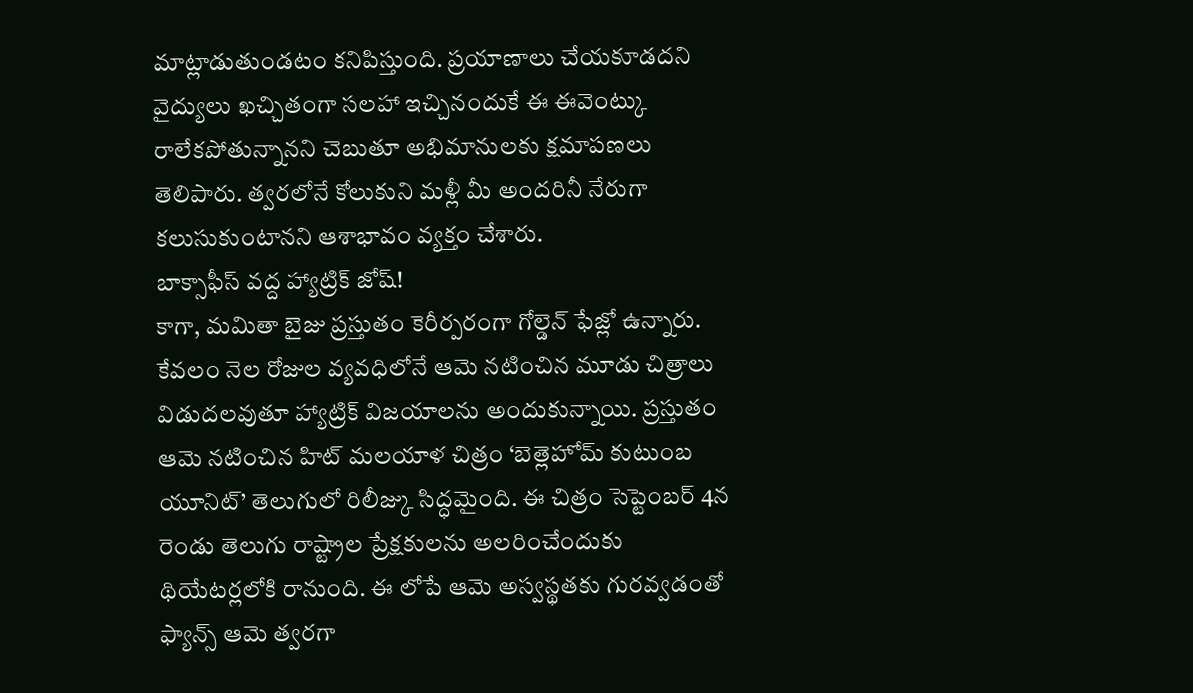మాట్లాడుతుండటం కనిపిస్తుంది. ప్రయాణాలు చేయకూడదని వైద్యులు ఖచ్చితంగా సలహా ఇచ్చినందుకే ఈ ఈవెంట్కు రాలేకపోతున్నానని చెబుతూ అభిమానులకు క్షమాపణలు తెలిపారు. త్వరలోనే కోలుకుని మళ్లీ మీ అందరినీ నేరుగా కలుసుకుంటానని ఆశాభావం వ్యక్తం చేశారు.
బాక్సాఫీస్ వద్ద హ్యాట్రిక్ జోష్!
కాగా, మమితా బైజు ప్రస్తుతం కెరీర్పరంగా గోల్డెన్ ఫేజ్లో ఉన్నారు. కేవలం నెల రోజుల వ్యవధిలోనే ఆమె నటించిన మూడు చిత్రాలు విడుదలవుతూ హ్యాట్రిక్ విజయాలను అందుకున్నాయి. ప్రస్తుతం ఆమె నటించిన హిట్ మలయాళ చిత్రం ‘బెత్లెహోమ్ కుటుంబ యూనిట్’ తెలుగులో రిలీజ్కు సిద్ధమైంది. ఈ చిత్రం సెప్టెంబర్ 4న రెండు తెలుగు రాష్ట్రాల ప్రేక్షకులను అలరించేందుకు థియేటర్లలోకి రానుంది. ఈ లోపే ఆమె అస్వస్థతకు గురవ్వడంతో ఫ్యాన్స్ ఆమె త్వరగా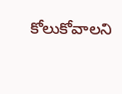కోలుకోవాలని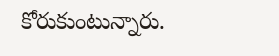కోరుకుంటున్నారు.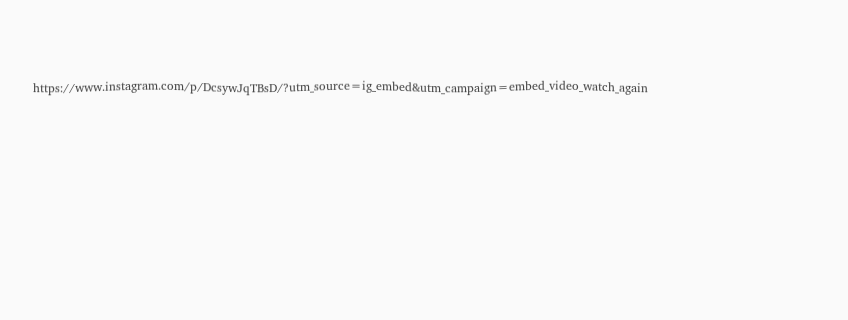https://www.instagram.com/p/DcsywJqTBsD/?utm_source=ig_embed&utm_campaign=embed_video_watch_again